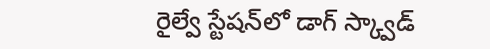రైల్వే స్టేషన్‌లో డాగ్ స్క్వాడ్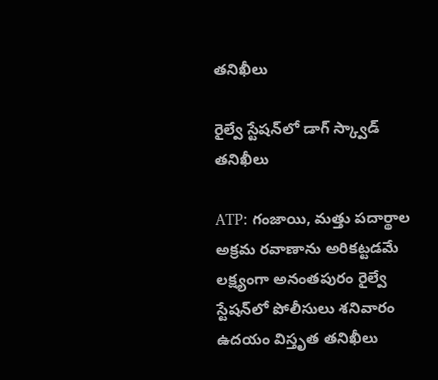తనిఖీలు

రైల్వే స్టేషన్‌లో డాగ్ స్క్వాడ్ తనిఖీలు

ATP: గంజాయి, మత్తు పదార్థాల అక్రమ రవాణాను అరికట్టడమే లక్ష్యంగా అనంతపురం రైల్వే స్టేషన్‌లో పోలీసులు శనివారం ఉదయం విస్తృత తనిఖీలు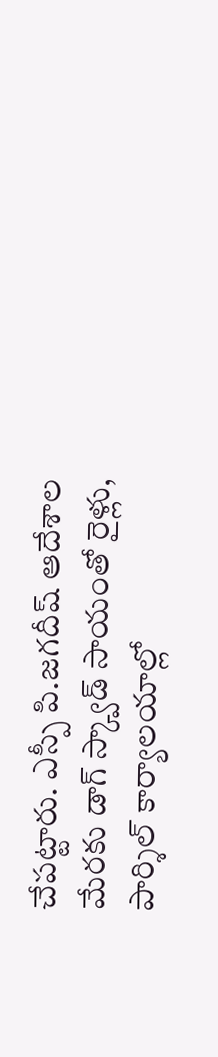చేపట్టారు. ఎస్పీ పి.జగదీష్ ఆదేశాల మేరకు డాగ్ స్క్వాడ్ సాయంతో రైళ్లు, పార్శిల్ కార్యాలయాల్లో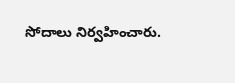సోదాలు నిర్వహించారు.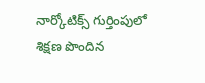నార్కోటిక్స్ గుర్తింపులో శిక్షణ పొందిన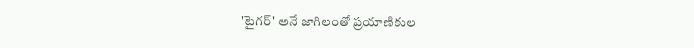'టైగర్' అనే జాగిలంతో ప్రయాణికుల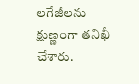లగేజీలను క్షుణ్ణంగా తనిఖీ చేశారు.